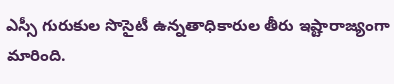ఎస్సీ గురుకుల సొసైటీ ఉన్నతాధికారుల తీరు ఇష్టారాజ్యంగా మారింది.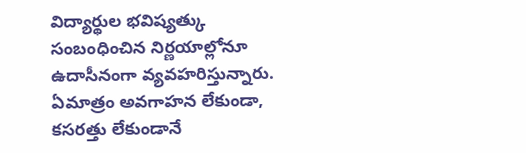విద్యార్థుల భవిష్యత్కు సంబంధించిన నిర్ణయాల్లోనూ ఉదాసీనంగా వ్యవహరిస్తున్నారు. ఏమాత్రం అవగాహన లేకుండా, కసరత్తు లేకుండానే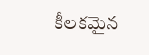కీలకమైన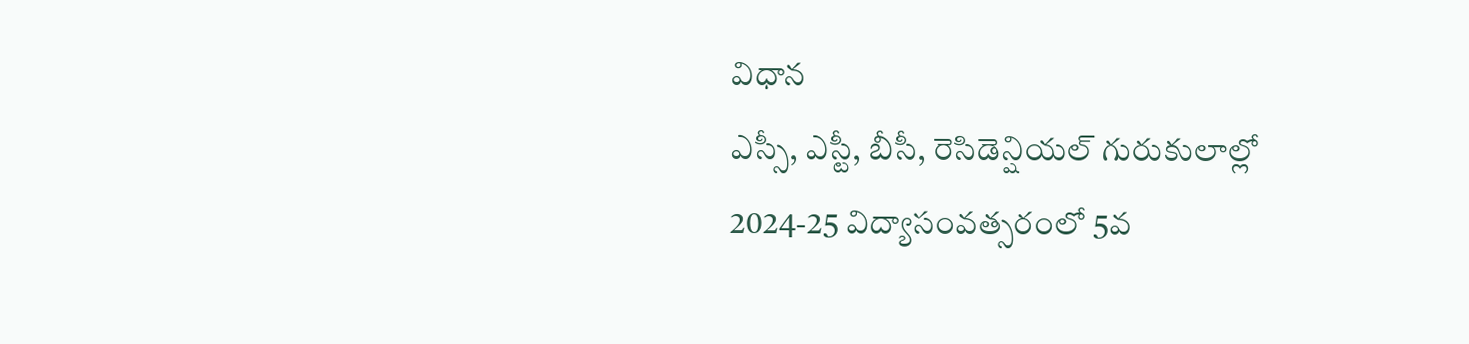విధాన
ఎస్సీ, ఎస్టీ, బీసీ, రెసిడెన్షియల్ గురుకులాల్లో 2024-25 విద్యాసంవత్సరంలో 5వ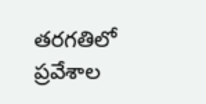తరగతిలో ప్రవేశాల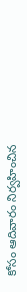కోసం ఆదివారం నిర్వహించిన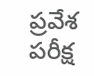ప్రవేశ పరీక్ష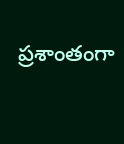ప్రశాంతంగా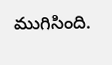ముగిసింది.